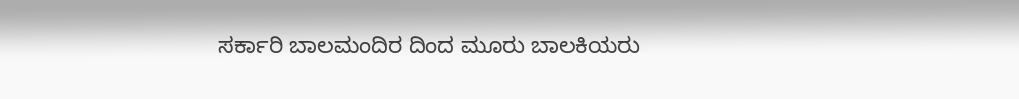ಸರ್ಕಾರಿ ಬಾಲಮಂದಿರ ದಿಂದ ಮೂರು ಬಾಲಕಿಯರು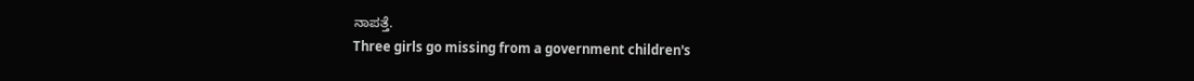ನಾಪತ್ತೆ.
Three girls go missing from a government children's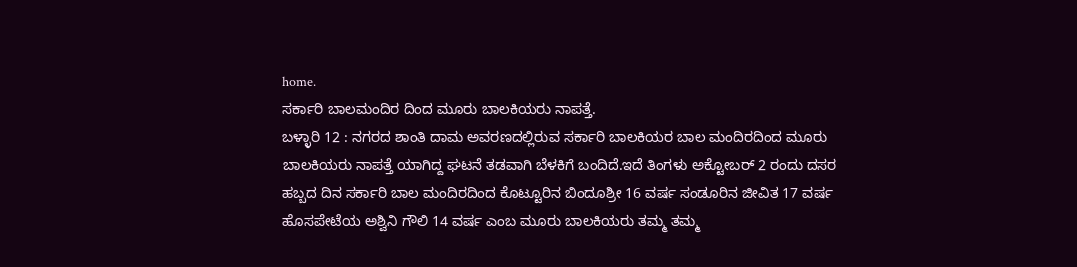home.
ಸರ್ಕಾರಿ ಬಾಲಮಂದಿರ ದಿಂದ ಮೂರು ಬಾಲಕಿಯರು ನಾಪತ್ತೆ.
ಬಳ್ಳಾರಿ 12 : ನಗರದ ಶಾಂತಿ ದಾಮ ಅವರಣದಲ್ಲಿರುವ ಸರ್ಕಾರಿ ಬಾಲಕಿಯರ ಬಾಲ ಮಂದಿರದಿಂದ ಮೂರು ಬಾಲಕಿಯರು ನಾಪತ್ತೆ ಯಾಗಿದ್ದ ಘಟನೆ ತಡವಾಗಿ ಬೆಳಕಿಗೆ ಬಂದಿದೆ.ಇದೆ ತಿಂಗಳು ಅಕ್ಟೋಬರ್ 2 ರಂದು ದಸರ ಹಬ್ಬದ ದಿನ ಸರ್ಕಾರಿ ಬಾಲ ಮಂದಿರದಿಂದ ಕೊಟ್ಟೂರಿನ ಬಿಂದೂಶ್ರೀ 16 ವರ್ಷ ಸಂಡೂರಿನ ಜೀವಿತ 17 ವರ್ಷ ಹೊಸಪೇಟೆಯ ಅಶ್ವಿನಿ ಗೌಲಿ 14 ವರ್ಷ ಎಂಬ ಮೂರು ಬಾಲಕಿಯರು ತಮ್ಮ ತಮ್ಮ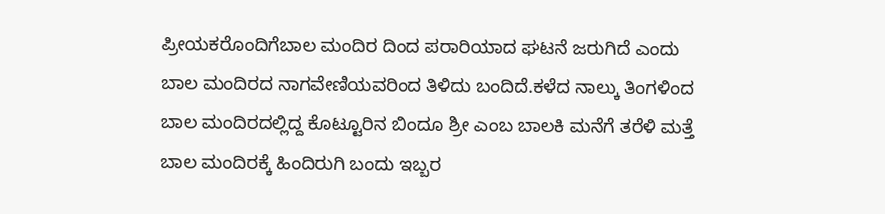ಪ್ರೀಯಕರೊಂದಿಗೆಬಾಲ ಮಂದಿರ ದಿಂದ ಪರಾರಿಯಾದ ಘಟನೆ ಜರುಗಿದೆ ಎಂದು ಬಾಲ ಮಂದಿರದ ನಾಗವೇಣಿಯವರಿಂದ ತಿಳಿದು ಬಂದಿದೆ.ಕಳೆದ ನಾಲ್ಕು ತಿಂಗಳಿಂದ ಬಾಲ ಮಂದಿರದಲ್ಲಿದ್ದ ಕೊಟ್ಟೂರಿನ ಬಿಂದೂ ಶ್ರೀ ಎಂಬ ಬಾಲಕಿ ಮನೆಗೆ ತರೆಳಿ ಮತ್ತೆ ಬಾಲ ಮಂದಿರಕ್ಕೆ ಹಿಂದಿರುಗಿ ಬಂದು ಇಬ್ಬರ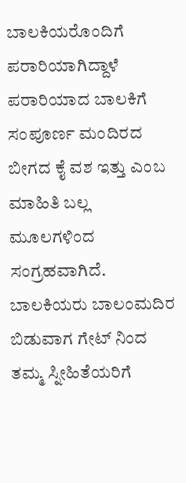ಬಾಲಕಿಯರೊಂದಿಗೆ ಪರಾರಿಯಾಗಿದ್ದಾಳೆ ಪರಾರಿಯಾದ ಬಾಲಕಿಗೆ ಸಂಪೂರ್ಣ ಮಂದಿರದ ಬೀಗದ ಕೈ ವಶ ಇತ್ತು ಎಂಬ ಮಾಹಿತಿ ಬಲ್ಲ ಮೂಲಗಳಿಂದ ಸಂಗ್ರಹವಾಗಿದೆ. ಬಾಲಕಿಯರು ಬಾಲಂಮದಿರ ಬಿಡುವಾಗ ಗೇಟ್ ನಿಂದ ತಮ್ಮ ಸ್ನೀಹಿತೆಯರಿಗೆ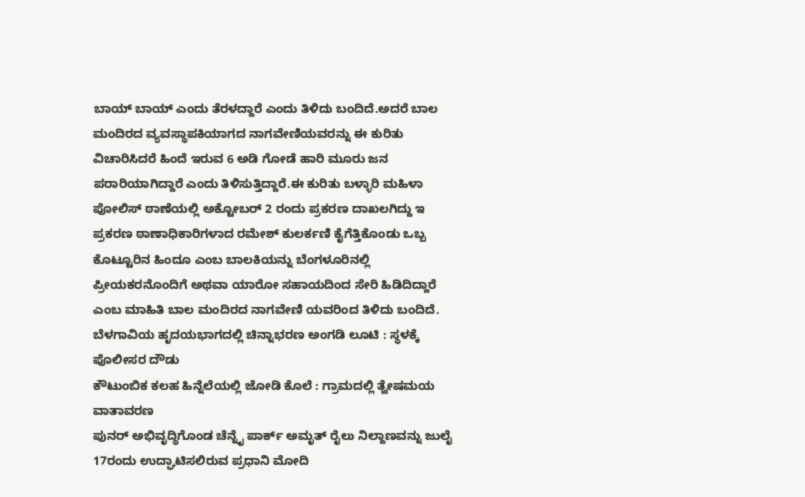ಬಾಯ್ ಬಾಯ್ ಎಂದು ತೆರಳದ್ದಾರೆ ಎಂದು ತಿಳಿದು ಬಂದಿದೆ.ಅದರೆ ಬಾಲ ಮಂದಿರದ ವ್ಯವಸ್ಥಾಪಕಿಯಾಗದ ನಾಗವೇಣಿಯವರನ್ನು ಈ ಕುರಿತು ವಿಚಾರಿಸಿದರೆ ಹಿಂದೆ ಇರುವ 6 ಅಡಿ ಗೋಡೆ ಹಾರಿ ಮೂರು ಜನ ಪರಾರಿಯಾಗಿದ್ದಾರೆ ಎಂದು ತಿಳಿಸುತ್ತಿದ್ದಾರೆ.ಈ ಕುರಿತು ಬಳ್ಳಾರಿ ಮಹಿಳಾ ಪೋಲಿಸ್ ಠಾಣೆಯಲ್ಲಿ ಅಕ್ಟೋಬರ್ 2 ರಂದು ಪ್ರಕರಣ ದಾಖಲಗಿದ್ದು ಇ ಪ್ರಕರಣ ಠಾಣಾಧಿಕಾರಿಗಳಾದ ರಮೇಶ್ ಕುಲರ್ಕಣಿ ಕೈಗೆತ್ತಿಕೊಂಡು ಒಬ್ಬ ಕೊಟ್ಟೂರಿನ ಹಿಂದೂ ಎಂಬ ಬಾಲಕಿಯನ್ನು ಬೆಂಗಳೂರಿನಲ್ಲಿ ಪ್ರೀಯಕರನೊಂದಿಗೆ ಅಥವಾ ಯಾರೋ ಸಹಾಯದಿಂದ ಸೇರಿ ಹಿಡಿದಿದ್ದಾರೆ ಎಂಬ ಮಾಹಿತಿ ಬಾಲ ಮಂದಿರದ ನಾಗವೇಣಿ ಯವರಿಂದ ತಿಳಿದು ಬಂದಿದೆ.
ಬೆಳಗಾವಿಯ ಹೃದಯಭಾಗದಲ್ಲಿ ಚಿನ್ನಾಭರಣ ಅಂಗಡಿ ಲೂಟಿ : ಸ್ಥಳಕ್ಕೆ ಪೊಲೀಸರ ದೌಡು
ಕೌಟುಂಬಿಕ ಕಲಹ ಹಿನ್ನೆಲೆಯಲ್ಲಿ ಜೋಡಿ ಕೊಲೆ : ಗ್ರಾಮದಲ್ಲಿ ತ್ವೇಷಮಯ ವಾತಾವರಣ
ಪುನರ್ ಅಭಿವೃದ್ಧಿಗೊಂಡ ಚೆನ್ನೈ ಪಾರ್ಕ್ ಅಮೃತ್ ರೈಲು ನಿಲ್ದಾಣವನ್ನು ಜುಲೈ 17ರಂದು ಉದ್ಘಾಟಿಸಲಿರುವ ಪ್ರಧಾನಿ ಮೋದಿ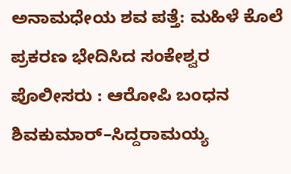ಅನಾಮಧೇಯ ಶವ ಪತ್ತೆ: ಮಹಿಳೆ ಕೊಲೆ ಪ್ರಕರಣ ಭೇದಿಸಿದ ಸಂಕೇಶ್ವರ ಪೊಲೀಸರು : ಆರೋಪಿ ಬಂಧನ
ಶಿವಕುಮಾರ್–ಸಿದ್ದರಾಮಯ್ಯ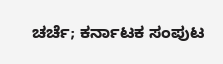ಚರ್ಚೆ; ಕರ್ನಾಟಕ ಸಂಪುಟ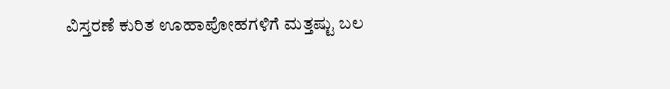ವಿಸ್ತರಣೆ ಕುರಿತ ಊಹಾಪೋಹಗಳಿಗೆ ಮತ್ತಷ್ಟು ಬಲ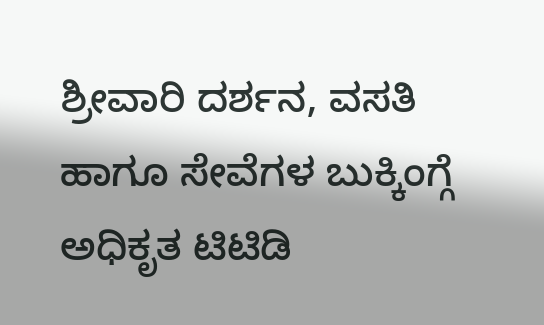ಶ್ರೀವಾರಿ ದರ್ಶನ, ವಸತಿ ಹಾಗೂ ಸೇವೆಗಳ ಬುಕ್ಕಿಂಗ್ಗೆ ಅಧಿಕೃತ ಟಿಟಿಡಿ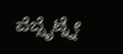ವೆಬ್ಸೈಟ್ನ್ನೇ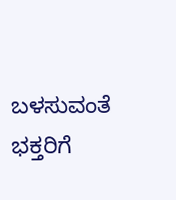ಬಳಸುವಂತೆ ಭಕ್ತರಿಗೆ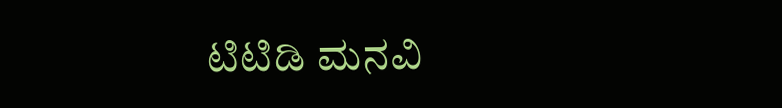ಟಿಟಿಡಿ ಮನವಿ